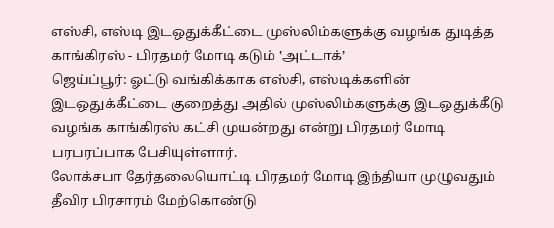எஸ்சி, எஸ்டி இடஒதுக்கீட்டை முஸ்லிம்களுக்கு வழங்க துடித்த காங்கிரஸ் - பிரதமர் மோடி கடும் ‛அட்டாக்’
ஜெய்ப்பூர்: ஓட்டு வங்கிக்காக எஸ்சி, எஸ்டிக்களின் இடஒதுக்கீட்டை குறைத்து அதில் முஸ்லிம்களுக்கு இடஒதுக்கீடு வழங்க காங்கிரஸ் கட்சி முயன்றது என்று பிரதமர் மோடி பரபரப்பாக பேசியுள்ளார்.
லோக்சபா தேர்தலையொட்டி பிரதமர் மோடி இந்தியா முழுவதும் தீவிர பிரசாரம் மேற்கொண்டு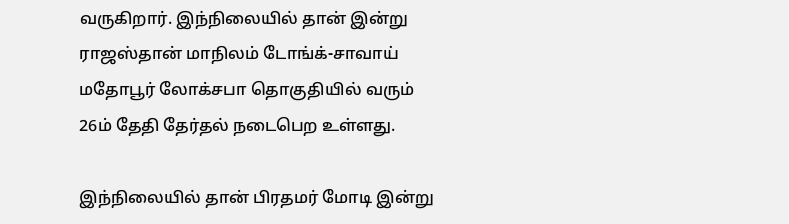வருகிறார். இந்நிலையில் தான் இன்று ராஜஸ்தான் மாநிலம் டோங்க்-சாவாய் மதோபூர் லோக்சபா தொகுதியில் வரும் 26ம் தேதி தேர்தல் நடைபெற உள்ளது.

இந்நிலையில் தான் பிரதமர் மோடி இன்று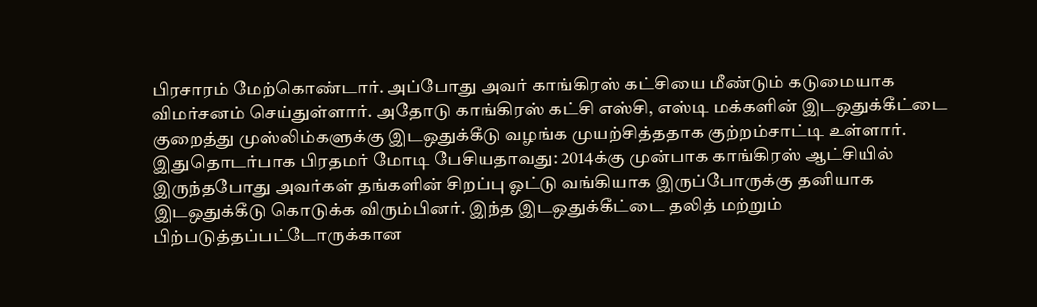பிரசாரம் மேற்கொண்டார். அப்போது அவர் காங்கிரஸ் கட்சியை மீண்டும் கடுமையாக விமர்சனம் செய்துள்ளார். அதோடு காங்கிரஸ் கட்சி எஸ்சி, எஸ்டி மக்களின் இடஒதுக்கீட்டை குறைத்து முஸ்லிம்களுக்கு இடஒதுக்கீடு வழங்க முயற்சித்ததாக குற்றம்சாட்டி உள்ளார்.
இதுதொடர்பாக பிரதமர் மோடி பேசியதாவது: 2014க்கு முன்பாக காங்கிரஸ் ஆட்சியில் இருந்தபோது அவர்கள் தங்களின் சிறப்பு ஓட்டு வங்கியாக இருப்போருக்கு தனியாக இடஒதுக்கீடு கொடுக்க விரும்பினர். இந்த இடஒதுக்கீட்டை தலித் மற்றும் பிற்படுத்தப்பட்டோருக்கான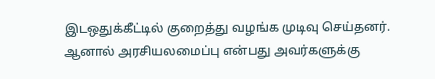இடஒதுக்கீட்டில் குறைத்து வழங்க முடிவு செய்தனர். ஆனால் அரசியலமைப்பு என்பது அவர்களுக்கு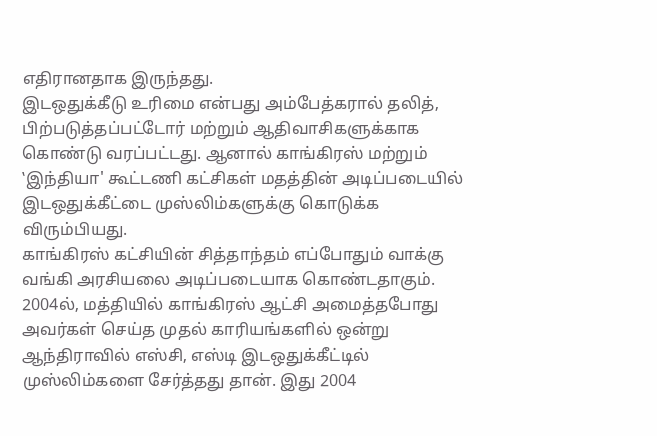எதிரானதாக இருந்தது.
இடஒதுக்கீடு உரிமை என்பது அம்பேத்கரால் தலித், பிற்படுத்தப்பட்டோர் மற்றும் ஆதிவாசிகளுக்காக கொண்டு வரப்பட்டது. ஆனால் காங்கிரஸ் மற்றும் ‛இந்தியா' கூட்டணி கட்சிகள் மதத்தின் அடிப்படையில் இடஒதுக்கீட்டை முஸ்லிம்களுக்கு கொடுக்க விரும்பியது.
காங்கிரஸ் கட்சியின் சித்தாந்தம் எப்போதும் வாக்கு வங்கி அரசியலை அடிப்படையாக கொண்டதாகும். 2004ல், மத்தியில் காங்கிரஸ் ஆட்சி அமைத்தபோது அவர்கள் செய்த முதல் காரியங்களில் ஒன்று ஆந்திராவில் எஸ்சி, எஸ்டி இடஒதுக்கீட்டில் முஸ்லிம்களை சேர்த்தது தான். இது 2004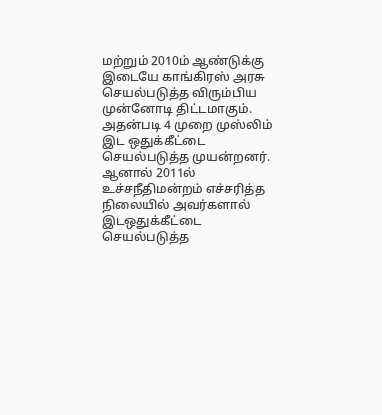மற்றும் 2010ம் ஆண்டுக்கு இடையே காங்கிரஸ் அரசு செயல்படுத்த விரும்பிய முன்னோடி திட்டமாகும். அதன்படி 4 முறை முஸ்லிம் இட ஒதுக்கீட்டை செயல்படுத்த முயன்றனர்.
ஆனால் 2011ல் உச்சநீதிமன்றம் எச்சரித்த நிலையில் அவர்களால் இடஒதுக்கீட்டை செயல்படுத்த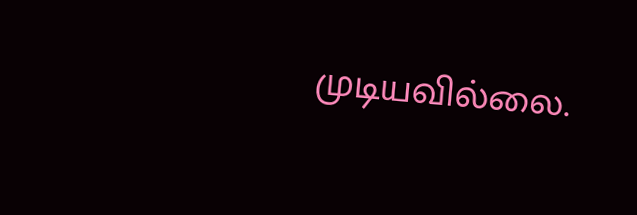முடியவில்லை.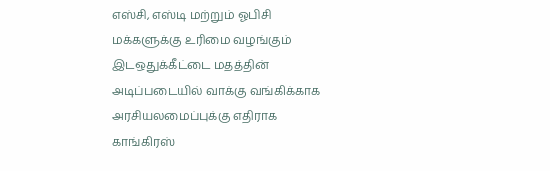எஸ்சி, எஸ்டி மற்றும் ஓபிசி மக்களுக்கு உரிமை வழங்கும் இடஒதுக்கீட்டை மதத்தின் அடிப்படையில் வாக்கு வங்கிக்காக அரசியலமைப்புக்கு எதிராக காங்கிரஸ்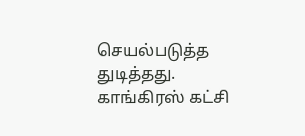செயல்படுத்த துடித்தது. காங்கிரஸ் கட்சி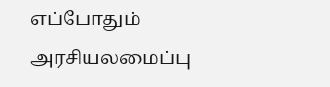எப்போதும் அரசியலமைப்பு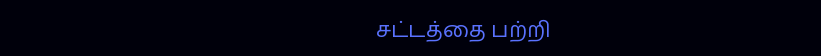சட்டத்தை பற்றி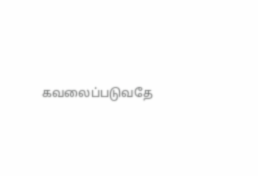கவலைப்படுவதே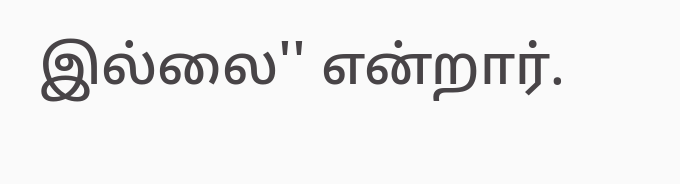இல்லை'' என்றார்.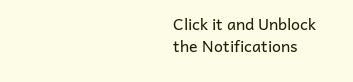Click it and Unblock the Notifications